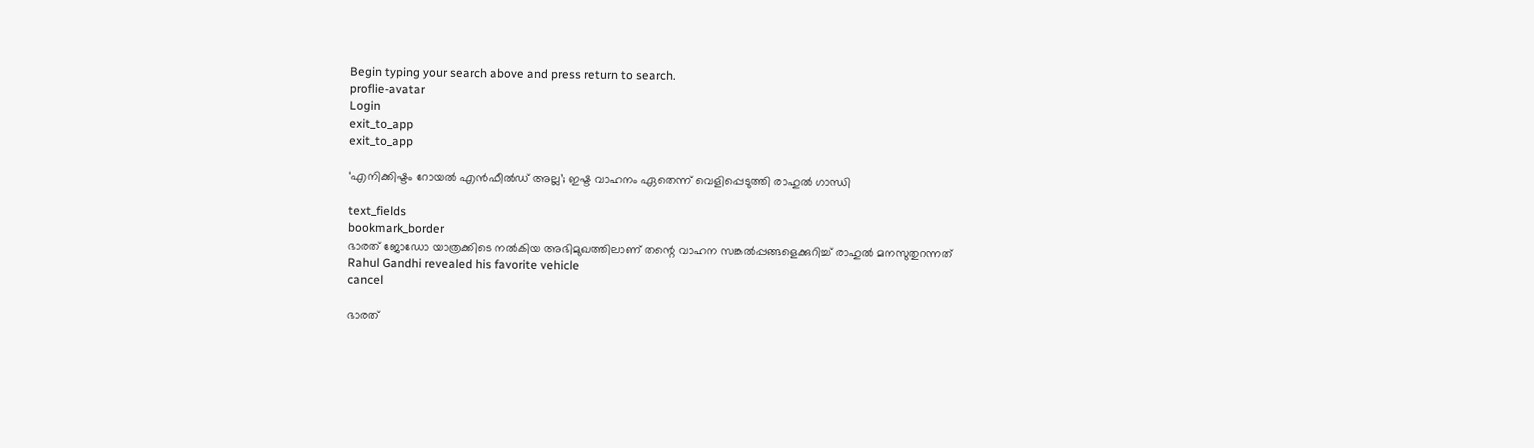Begin typing your search above and press return to search.
proflie-avatar
Login
exit_to_app
exit_to_app

‘എനിക്കിഷ്ടം റോയൽ എൻഫീൽഡ് അല്ല’; ഇഷ്ട വാഹനം ഏതെന്ന് വെളിപ്പെടുത്തി രാഹുൽ ഗാന്ധി

text_fields
bookmark_border
ഭാരത് ജോഡോ യാത്രക്കിടെ നൽകിയ അഭിമുഖത്തിലാണ് തന്റെ വാഹന സങ്കൽപ്പങ്ങളെക്കുറിച്ച് രാഹുൽ മനസുതുറന്നത്
Rahul Gandhi revealed his favorite vehicle
cancel

ഭാരത്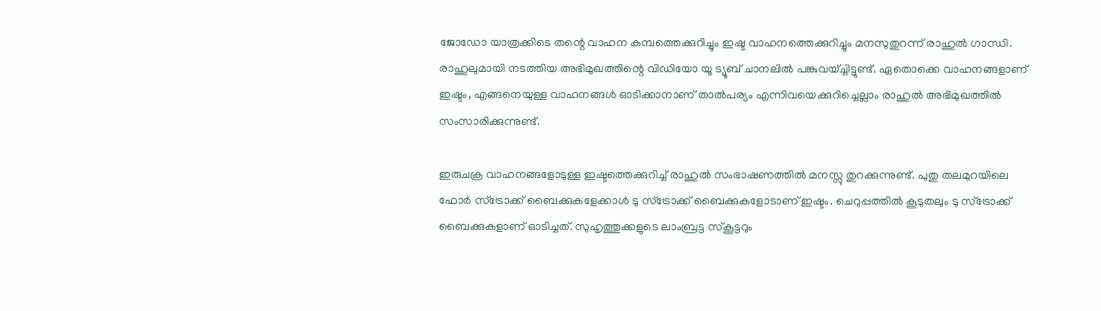ജോഡോ യാത്രക്കിടെ തന്റെ വാഹന കമ്പത്തെക്കുറിച്ചും ഇഷ്ട വാഹനത്തെക്കുറിച്ചും മനസുതുറന്ന് രാഹുൽ ഗാന്ധി. രാഹുലുമായി നടത്തിയ അഭിമുഖത്തിന്റെ വിഡിയോ യൂ ട്യൂബ് ചാനലിൽ പങ്കുവയ്ച്ചിട്ടുണ്ട്. ഏതൊക്കെ വാഹനങ്ങളാണ് ഇഷ്ടം, എങ്ങനെയുള്ള വാഹനങ്ങള്‍ ഓടിക്കാനാണ് താല്‍പര്യം എന്നിവയെക്കുറിച്ചെല്ലാം രാഹുൽ അഭിമുഖത്തിൽ സംസാരിക്കുന്നുണ്ട്.

ഇരുചക്ര വാഹനങ്ങളോടുള്ള ഇഷ്ടത്തെക്കുറിച്ച് രാഹുല്‍ സംഭാഷണത്തിൽ മനസ്സു തുറക്കുന്നുണ്ട്. പുതു തലമുറയിലെ ഫോര്‍ സ്‌ട്രോക്ക് ബൈക്കുകളേക്കാള്‍ ടു സ്‌ട്രോക്ക് ബൈക്കുകളോടാണ് ഇഷ്ടം. ചെറുപ്പത്തില്‍ കൂടുതലും ടു സ്‌ട്രോക്ക് ബൈക്കുകളാണ് ഓടിച്ചത്. സുഹൃത്തുക്കളുടെ ലാംബ്രട്ട സ്‌കൂട്ടറും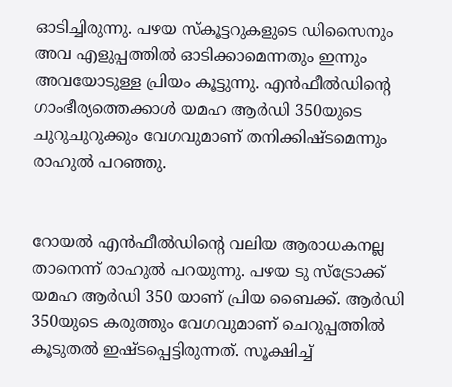ഓടിച്ചിരുന്നു. പഴയ സ്‌കൂട്ടറുകളുടെ ഡിസൈനും അവ എളുപ്പത്തില്‍ ഓടിക്കാമെന്നതും ഇന്നും അവയോടുള്ള പ്രിയം കൂട്ടുന്നു. എൻഫീൽഡിന്റെ ഗാംഭീര്യത്തെക്കാൾ യമഹ ആര്‍ഡി 350യുടെ ചുറുചുറുക്കും വേഗവുമാണ് തനിക്കിഷ്ടമെന്നും രാഹുൽ പറഞ്ഞു.


റോയല്‍ എന്‍ഫീല്‍ഡിന്റെ വലിയ ആരാധകനല്ല താനെന്ന് രാഹുല്‍ പറയുന്നു. പഴയ ടു സ്‌ട്രോക്ക് യമഹ ആര്‍ഡി 350 യാണ് പ്രിയ ബൈക്ക്. ആര്‍ഡി 350യുടെ കരുത്തും വേഗവുമാണ് ചെറുപ്പത്തില്‍ കൂടുതല്‍ ഇഷ്ടപ്പെട്ടിരുന്നത്. സൂക്ഷിച്ച്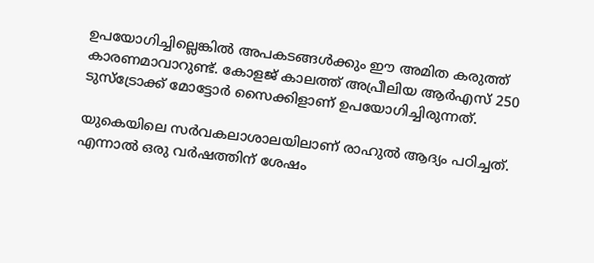ഉപയോഗിച്ചില്ലെങ്കില്‍ അപകടങ്ങള്‍ക്കും ഈ അമിത കരുത്ത് കാരണമാവാറുണ്ട്. കോളജ് കാലത്ത് അപ്രീലിയ ആര്‍എസ് 250 ടുസ്‌ട്രോക്ക് മോട്ടോർ സൈക്കിളാണ് ഉപയോഗിച്ചിരുന്നത്.

യുകെയിലെ സര്‍വകലാശാലയിലാണ് രാഹുല്‍ ആദ്യം പഠിച്ചത്. എന്നാല്‍ ഒരു വര്‍ഷത്തിന് ശേഷം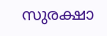സുരക്ഷാ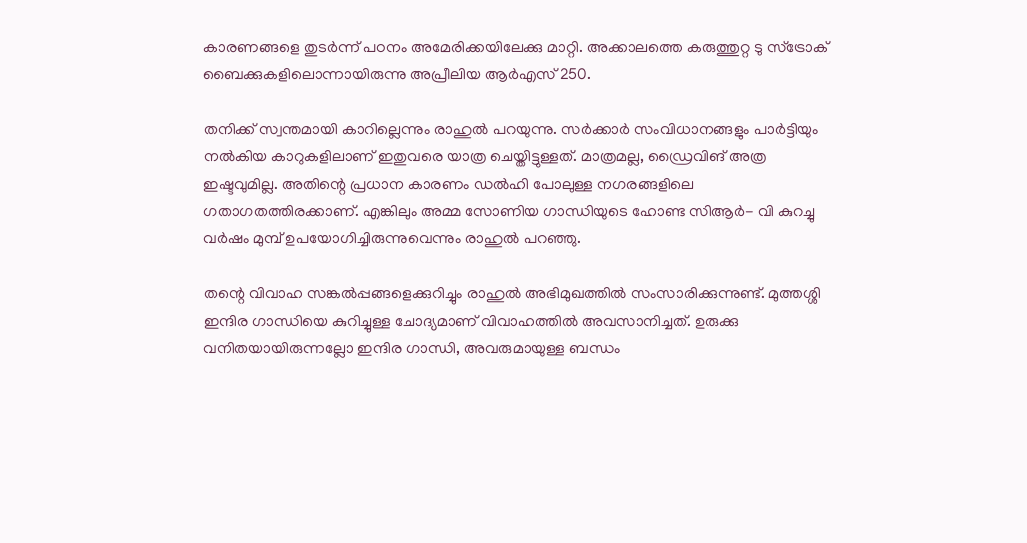കാരണങ്ങളെ തുടര്‍ന്ന് പഠനം അമേരിക്കയിലേക്കു മാറ്റി. അക്കാലത്തെ കരുത്തുറ്റ ടു സ്‌ട്രോക് ബൈക്കുകളിലൊന്നായിരുന്നു അപ്രീലിയ ആര്‍എസ് 250.

തനിക്ക് സ്വന്തമായി കാറില്ലെന്നും രാഹുല്‍ പറയുന്നു. സര്‍ക്കാര്‍ സംവിധാനങ്ങളും പാര്‍ട്ടിയും നല്‍കിയ കാറുകളിലാണ് ഇതുവരെ യാത്ര ചെയ്തിട്ടുള്ളത്. മാത്രമല്ല, ഡ്രൈവിങ് അത്ര ഇഷ്ടവുമില്ല. അതിന്റെ പ്രധാന കാരണം ഡല്‍ഹി പോലുള്ള നഗരങ്ങളിലെ ഗതാഗതത്തിരക്കാണ്. എങ്കിലും അമ്മ സോണിയ ഗാന്ധിയുടെ ഹോണ്ട സിആര്‍- വി കുറച്ചു വര്‍ഷം മുമ്പ് ഉപയോഗിച്ചിരുന്നുവെന്നും രാഹുല്‍ പറഞ്ഞു.

തന്റെ വിവാഹ സങ്കൽപ്പങ്ങളെക്കുറിച്ചും രാഹുൽ അഭിമുഖത്തിൽ സംസാരിക്കുന്നുണ്ട്. മുത്തശ്ശി ഇന്ദിര ഗാന്ധിയെ കുറിച്ചുള്ള ചോദ്യമാണ് വിവാഹത്തിൽ അവസാനിച്ചത്. ഉരുക്കു വനിതയായിരുന്നല്ലോ ഇന്ദിര ഗാന്ധി, അവരുമായുള്ള ബന്ധം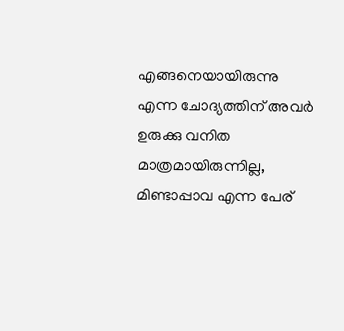എങ്ങനെയായിരുന്നു എന്ന ചോദ്യത്തിന് അവർ ഉരുക്കു വനിത മാത്രമായിരുന്നില്ല, മിണ്ടാപ്പാവ എന്ന പേര്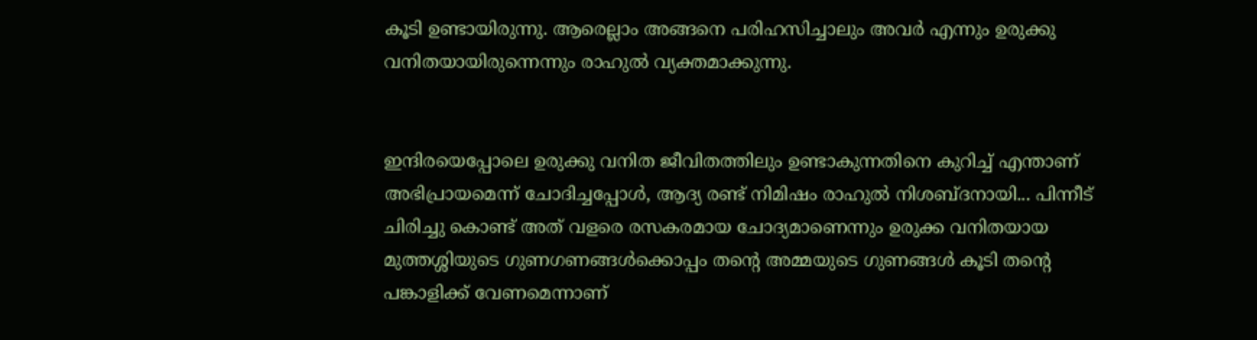കൂടി ഉണ്ടായിരുന്നു. ആരെല്ലാം അങ്ങനെ പരിഹസിച്ചാലും അവർ എന്നും ഉരുക്കു വനിതയായിരുന്നെന്നും രാഹുൽ വ്യക്തമാക്കുന്നു.


ഇന്ദിരയെപ്പോലെ ഉരുക്കു വനിത ജീവിതത്തിലും ഉണ്ടാകുന്നതിനെ കുറിച്ച് എന്താണ് അഭിപ്രായമെന്ന് ചോദിച്ചപ്പോൾ, ആദ്യ രണ്ട് നിമിഷം രാഹുൽ നിശബ്ദനായി... പിന്നീട് ചിരിച്ചു കൊണ്ട് അത് വളരെ രസകരമായ ചോദ്യമാണെന്നും ഉരുക്ക വനിതയായ മുത്തശ്ശിയുടെ ഗുണഗണങ്ങൾക്കൊപ്പം തന്റെ അമ്മയുടെ ഗുണങ്ങൾ കൂടി തന്റെ പങ്കാളിക്ക് വേണമെന്നാണ്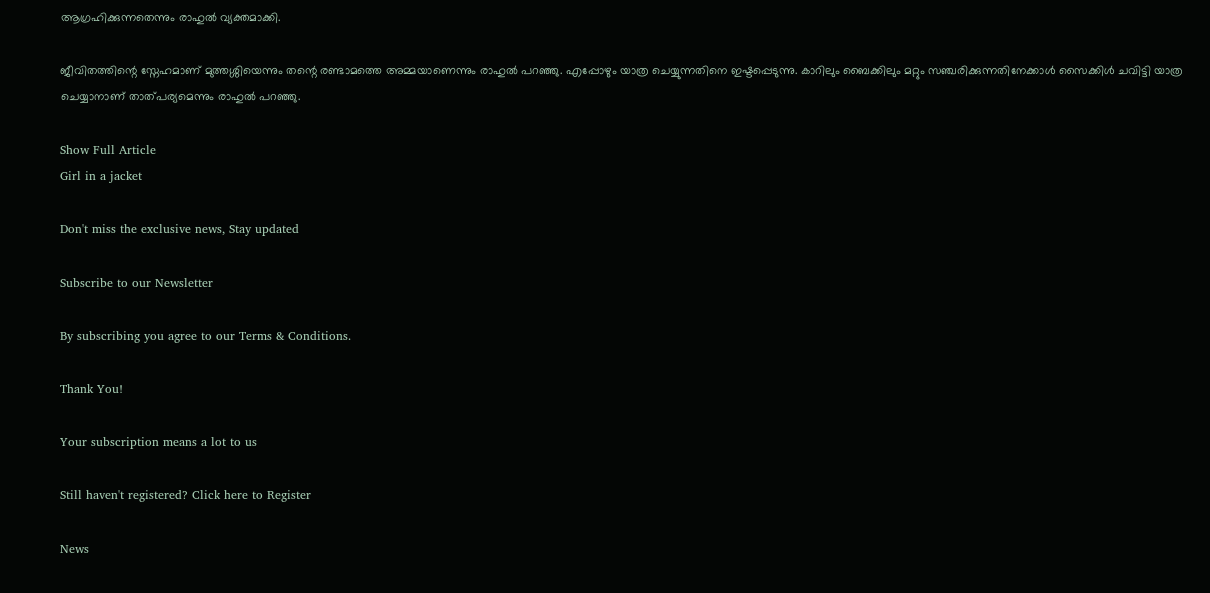ആഗ്രഹിക്കുന്നതെന്നും രാഹുൽ വ്യക്തമാക്കി.

ജീവിതത്തിന്റെ സ്നേഹമാണ് മുത്തശ്ശിയെന്നും തന്റെ രണ്ടാമത്തെ അമ്മയാണെന്നും രാഹുൽ പറഞ്ഞു. എപ്പോഴും യാത്ര ചെയ്യുന്നതിനെ ഇഷ്ടപ്പെടുന്നു. കാറിലും ബൈക്കിലും മറ്റും സഞ്ചരിക്കുന്നതിനേക്കാൾ സൈക്കിൾ ചവിട്ടി യാത്ര ചെയ്യാനാണ് താത്പര്യമെന്നും രാഹുൽ പറഞ്ഞു.

Show Full Article
Girl in a jacket

Don't miss the exclusive news, Stay updated

Subscribe to our Newsletter

By subscribing you agree to our Terms & Conditions.

Thank You!

Your subscription means a lot to us

Still haven't registered? Click here to Register

News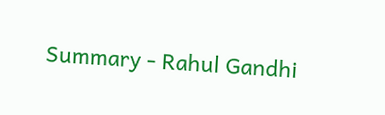Summary - Rahul Gandhi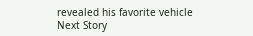revealed his favorite vehicle
Next Story